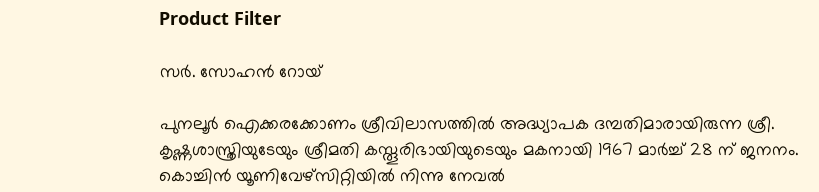Product Filter

സര്‍. സോഹന്‍ റോയ്

പുനലൂര്‍ ഐക്കരക്കോണം ശ്രീവിലാസത്തില്‍ അദ്ധ്യാപക ദമ്പതിമാരായിരുന്ന ശ്രീ. കൃഷ്ണശാസ്ത്രിയുടേയും ശ്രീമതി കസ്തൂരിഭായിയുടെയും മകനായി 1967 മാര്‍ച്ച് 28 ന് ജനനം. കൊച്ചിന്‍ യൂണിവേഴ്‌സിറ്റിയില്‍ നിന്നു നേവല്‍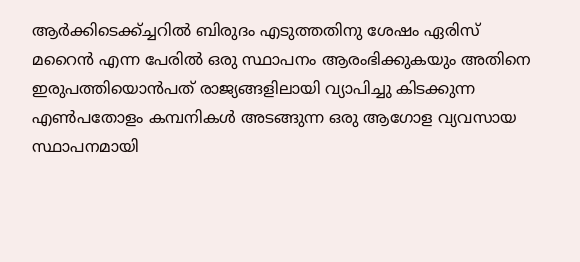ആര്‍ക്കിടെക്ക്ച്ചറില്‍ ബിരുദം എടുത്തതിനു ശേഷം ഏരിസ് മറൈന്‍ എന്ന പേരില്‍ ഒരു സ്ഥാപനം ആരംഭിക്കുകയും അതിനെ ഇരുപത്തിയൊന്‍പത് രാജ്യങ്ങളിലായി വ്യാപിച്ചു കിടക്കുന്ന എണ്‍പതോളം കമ്പനികള്‍ അടങ്ങുന്ന ഒരു ആഗോള വ്യവസായ സ്ഥാപനമായി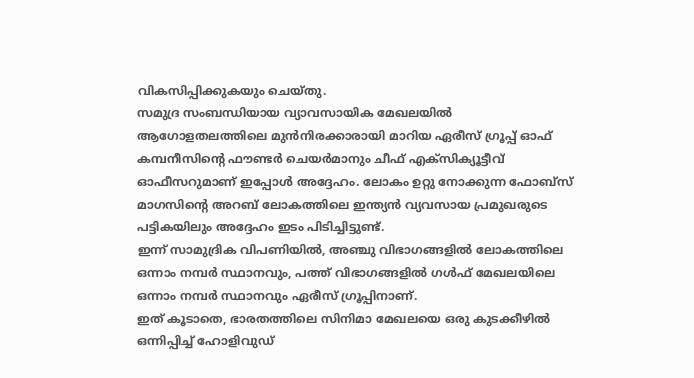വികസിപ്പിക്കുകയും ചെയ്തു.
സമുദ്ര സംബന്ധിയായ വ്യാവസായിക മേഖലയില്‍ ആഗോളതലത്തിലെ മുന്‍നിരക്കാരായി മാറിയ ഏരീസ് ഗ്രൂപ്പ് ഓഫ് കമ്പനീസിന്റെ ഫൗണ്ടര്‍ ചെയര്‍മാനും ചീഫ് എക്സിക്യൂട്ടീവ് ഓഫീസറുമാണ് ഇപ്പോള്‍ അദ്ദേഹം. ലോകം ഉറ്റു നോക്കുന്ന ഫോബ്സ് മാഗസിന്റെ അറബ് ലോകത്തിലെ ഇന്ത്യന്‍ വ്യവസായ പ്രമുഖരുടെ പട്ടികയിലും അദ്ദേഹം ഇടം പിടിച്ചിട്ടുണ്ട്.
ഇന്ന് സാമുദ്രിക വിപണിയില്‍, അഞ്ചു വിഭാഗങ്ങളില്‍ ലോകത്തിലെ ഒന്നാം നമ്പര്‍ സ്ഥാനവും, പത്ത് വിഭാഗങ്ങളില്‍ ഗള്‍ഫ് മേഖലയിലെ ഒന്നാം നമ്പര്‍ സ്ഥാനവും ഏരീസ് ഗ്രൂപ്പിനാണ്.
ഇത് കൂടാതെ, ഭാരതത്തിലെ സിനിമാ മേഖലയെ ഒരു കുടക്കീഴില്‍ ഒന്നിപ്പിച്ച് ഹോളിവുഡ്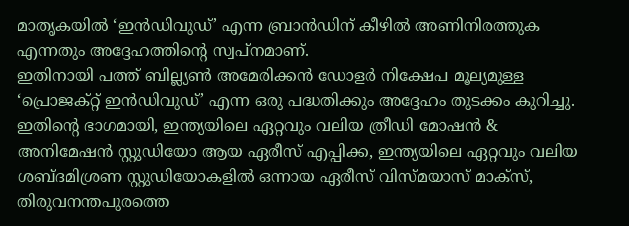മാതൃകയില്‍ ‘ഇന്‍ഡിവുഡ്’ എന്ന ബ്രാന്‍ഡിന് കീഴില്‍ അണിനിരത്തുക എന്നതും അദ്ദേഹത്തിന്റെ സ്വപ്‌നമാണ്.
ഇതിനായി പത്ത് ബില്ല്യണ്‍ അമേരിക്കന്‍ ഡോളര്‍ നിക്ഷേപ മൂല്യമുള്ള ‘പ്രൊജക്റ്റ് ഇന്‍ഡിവുഡ്’ എന്ന ഒരു പദ്ധതിക്കും അദ്ദേഹം തുടക്കം കുറിച്ചു. ഇതിന്റെ ഭാഗമായി, ഇന്ത്യയിലെ ഏറ്റവും വലിയ ത്രീഡി മോഷന്‍ & അനിമേഷന്‍ സ്റ്റുഡിയോ ആയ ഏരീസ് എപ്പിക്ക, ഇന്ത്യയിലെ ഏറ്റവും വലിയ ശബ്ദമിശ്രണ സ്റ്റുഡിയോകളില്‍ ഒന്നായ ഏരീസ് വിസ്മയാസ് മാക്സ്, തിരുവനന്തപുരത്തെ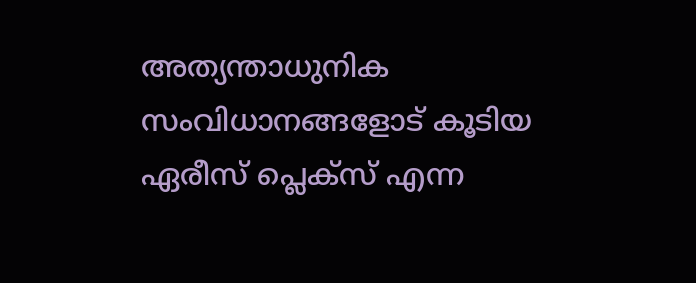അത്യന്താധുനിക സംവിധാനങ്ങളോട് കൂടിയ ഏരീസ് പ്ലെക്സ് എന്ന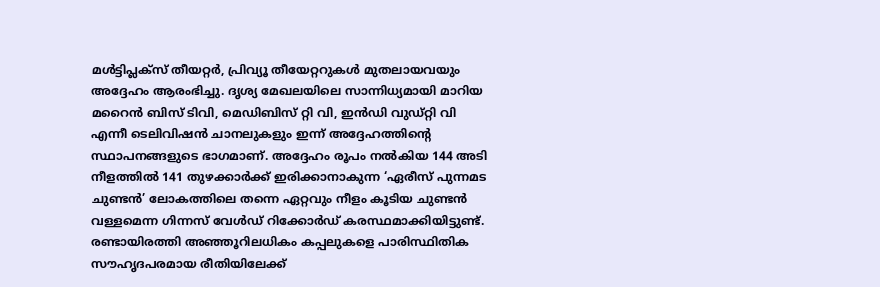മള്‍ട്ടിപ്ലക്സ് തീയറ്റര്‍, പ്രിവ്യൂ തീയേറ്ററുകള്‍ മുതലായവയും അദ്ദേഹം ആരംഭിച്ചു. ദൃശ്യ മേഖലയിലെ സാന്നിധ്യമായി മാറിയ മറൈന്‍ ബിസ് ടിവി, മെഡിബിസ് റ്റി വി, ഇന്‍ഡി വുഡ്റ്റി വി എന്നീ ടെലിവിഷന്‍ ചാനലുകളും ഇന്ന് അദ്ദേഹത്തിന്റെ സ്ഥാപനങ്ങളുടെ ഭാഗമാണ്. അദ്ദേഹം രൂപം നല്‍കിയ 144 അടി നീളത്തില്‍ 141 തുഴക്കാര്‍ക്ക് ഇരിക്കാനാകുന്ന ‘ഏരീസ് പുന്നമട ചുണ്ടന്‍’ ലോകത്തിലെ തന്നെ ഏറ്റവും നീളം കൂടിയ ചുണ്ടന്‍ വള്ളമെന്ന ഗിന്നസ് വേള്‍ഡ് റിക്കോര്‍ഡ് കരസ്ഥമാക്കിയിട്ടുണ്ട്. രണ്ടായിരത്തി അഞ്ഞൂറിലധികം കപ്പലുകളെ പാരിസ്ഥിതിക സൗഹൃദപരമായ രീതിയിലേക്ക്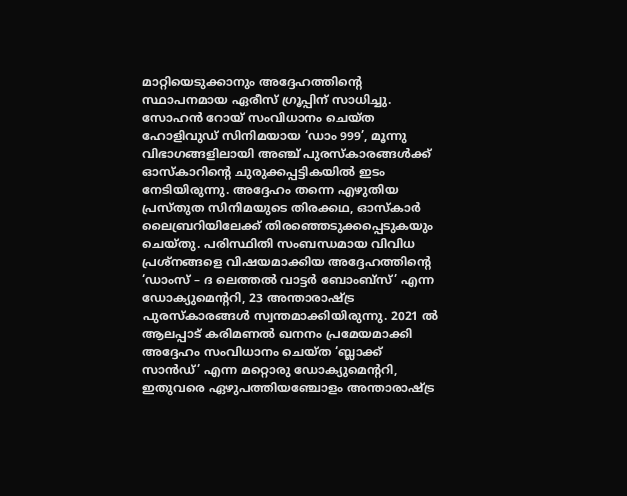മാറ്റിയെടുക്കാനും അദ്ദേഹത്തിന്റെ സ്ഥാപനമായ ഏരീസ് ഗ്രൂപ്പിന് സാധിച്ചു.
സോഹന്‍ റോയ് സംവിധാനം ചെയ്ത ഹോളിവുഡ് സിനിമയായ ‘ഡാം 999’, മൂന്നു വിഭാഗങ്ങളിലായി അഞ്ച് പുരസ്‌കാരങ്ങള്‍ക്ക് ഓസ്‌കാറിന്റെ ചുരുക്കപ്പട്ടികയില്‍ ഇടം നേടിയിരുന്നു. അദ്ദേഹം തന്നെ എഴുതിയ പ്രസ്തുത സിനിമയുടെ തിരക്കഥ, ഓസ്‌കാര്‍ ലൈബ്രറിയിലേക്ക് തിരഞ്ഞെടുക്കപ്പെടുകയും ചെയ്തു. പരിസ്ഥിതി സംബന്ധമായ വിവിധ പ്രശ്നങ്ങളെ വിഷയമാക്കിയ അദ്ദേഹത്തിന്റെ ‘ഡാംസ് – ദ ലെത്തല്‍ വാട്ടര്‍ ബോംബ്‌സ്’ എന്ന ഡോക്യുമെന്ററി, 23 അന്താരാഷ്ട്ര പുരസ്‌കാരങ്ങള്‍ സ്വന്തമാക്കിയിരുന്നു. 2021 ല്‍ ആലപ്പാട് കരിമണല്‍ ഖനനം പ്രമേയമാക്കി അദ്ദേഹം സംവിധാനം ചെയ്ത ‘ബ്ലാക്ക് സാന്‍ഡ്’ എന്ന മറ്റൊരു ഡോക്യുമെന്ററി, ഇതുവരെ ഏഴുപത്തിയഞ്ചോളം അന്താരാഷ്ട്ര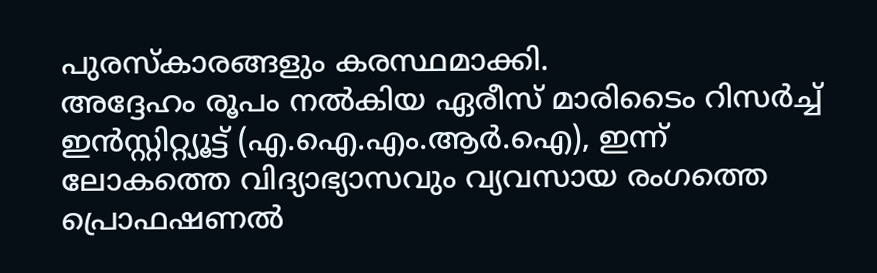പുരസ്‌കാരങ്ങളും കരസ്ഥമാക്കി.
അദ്ദേഹം രൂപം നല്‍കിയ ഏരീസ് മാരിടൈം റിസര്‍ച്ച് ഇന്‍സ്റ്റിറ്റ്യൂട്ട് (എ.ഐ.എം.ആര്‍.ഐ), ഇന്ന് ലോകത്തെ വിദ്യാഭ്യാസവും വ്യവസായ രംഗത്തെ പ്രൊഫഷണല്‍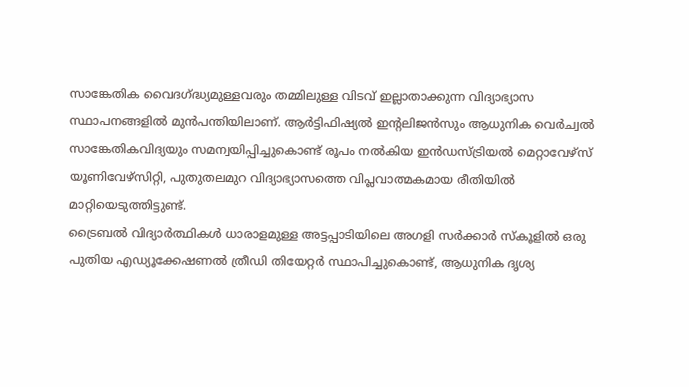സാങ്കേതിക വൈദഗ്ദ്ധ്യമുള്ളവരും തമ്മിലുള്ള വിടവ് ഇല്ലാതാക്കുന്ന വിദ്യാഭ്യാസ സ്ഥാപനങ്ങളില്‍ മുന്‍പന്തിയിലാണ്. ആര്‍ട്ടിഫിഷ്യല്‍ ഇന്റലിജന്‍സും ആധുനിക വെര്‍ച്വല്‍ സാങ്കേതികവിദ്യയും സമന്വയിപ്പിച്ചുകൊണ്ട് രൂപം നല്‍കിയ ഇന്‍ഡസ്ട്രിയല്‍ മെറ്റാവേഴ്‌സ് യൂണിവേഴ്‌സിറ്റി, പുതുതലമുറ വിദ്യാഭ്യാസത്തെ വിപ്ലവാത്മകമായ രീതിയില്‍ മാറ്റിയെടുത്തിട്ടുണ്ട്.
ട്രൈബല്‍ വിദ്യാര്‍ത്ഥികള്‍ ധാരാളമുള്ള അട്ടപ്പാടിയിലെ അഗളി സര്‍ക്കാര്‍ സ്‌കൂളില്‍ ഒരു പുതിയ എഡ്യൂക്കേഷണല്‍ ത്രീഡി തിയേറ്റര്‍ സ്ഥാപിച്ചുകൊണ്ട്, ആധുനിക ദൃശ്യ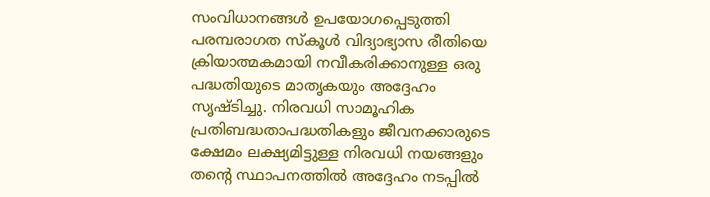സംവിധാനങ്ങള്‍ ഉപയോഗപ്പെടുത്തി പരമ്പരാഗത സ്‌കൂള്‍ വിദ്യാഭ്യാസ രീതിയെ ക്രിയാത്മകമായി നവീകരിക്കാനുള്ള ഒരു പദ്ധതിയുടെ മാതൃകയും അദ്ദേഹം സൃഷ്ടിച്ചു. നിരവധി സാമൂഹിക പ്രതിബദ്ധതാപദ്ധതികളും ജീവനക്കാരുടെ ക്ഷേമം ലക്ഷ്യമിട്ടുള്ള നിരവധി നയങ്ങളും തന്റെ സ്ഥാപനത്തില്‍ അദ്ദേഹം നടപ്പില്‍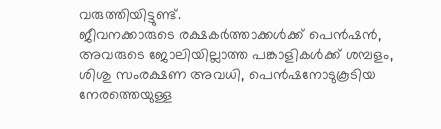വരുത്തിയിട്ടുണ്ട്.
ജീവനക്കാരുടെ രക്ഷകര്‍ത്താക്കള്‍ക്ക് പെന്‍ഷന്‍, അവരുടെ ജോലിയില്ലാത്ത പങ്കാളികള്‍ക്ക് ശമ്പളം, ശിശു സംരക്ഷണ അവധി, പെന്‍ഷനോടുകൂടിയ നേരത്തെയുള്ള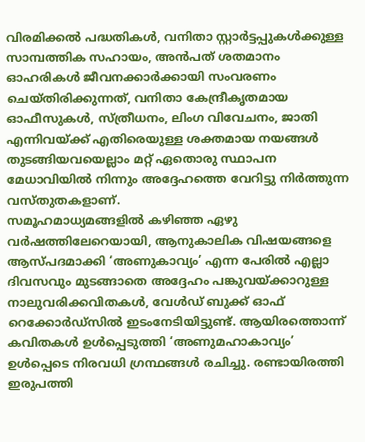വിരമിക്കല്‍ പദ്ധതികള്‍, വനിതാ സ്റ്റാര്‍ട്ടപ്പുകള്‍ക്കുള്ള സാമ്പത്തിക സഹായം, അന്‍പത് ശതമാനം ഓഹരികള്‍ ജീവനക്കാര്‍ക്കായി സംവരണം ചെയ്തിരിക്കുന്നത്, വനിതാ കേന്ദ്രീകൃതമായ ഓഫീസുകള്‍, സ്ത്രീധനം, ലിംഗ വിവേചനം, ജാതി എന്നിവയ്ക്ക് എതിരെയുള്ള ശക്തമായ നയങ്ങള്‍ തുടങ്ങിയവയെല്ലാം മറ്റ് ഏതൊരു സ്ഥാപന മേധാവിയില്‍ നിന്നും അദ്ദേഹത്തെ വേറിട്ടു നിര്‍ത്തുന്ന വസ്തുതകളാണ്.
സമൂഹമാധ്യമങ്ങളില്‍ കഴിഞ്ഞ ഏഴു വര്‍ഷത്തിലേറെയായി, ആനുകാലിക വിഷയങ്ങളെ ആസ്പദമാക്കി ‘അണുകാവ്യം’ എന്ന പേരില്‍ എല്ലാ ദിവസവും മുടങ്ങാതെ അദ്ദേഹം പങ്കുവയ്ക്കാറുള്ള നാലുവരിക്കവിതകള്‍, വേള്‍ഡ് ബുക്ക് ഓഫ് റെക്കോര്‍ഡ്‌സില്‍ ഇടംനേടിയിട്ടുണ്ട്. ആയിരത്തൊന്ന് കവിതകള്‍ ഉള്‍പ്പെടുത്തി ‘അണുമഹാകാവ്യം’ ഉള്‍പ്പെടെ നിരവധി ഗ്രന്ഥങ്ങള്‍ രചിച്ചു. രണ്ടായിരത്തി ഇരുപത്തി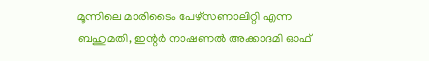മൂന്നിലെ മാരിടൈം പേഴ്‌സണാലിറ്റി എന്ന ബഹുമതി, ഇന്റര്‍ നാഷണല്‍ അക്കാദമി ഓഫ്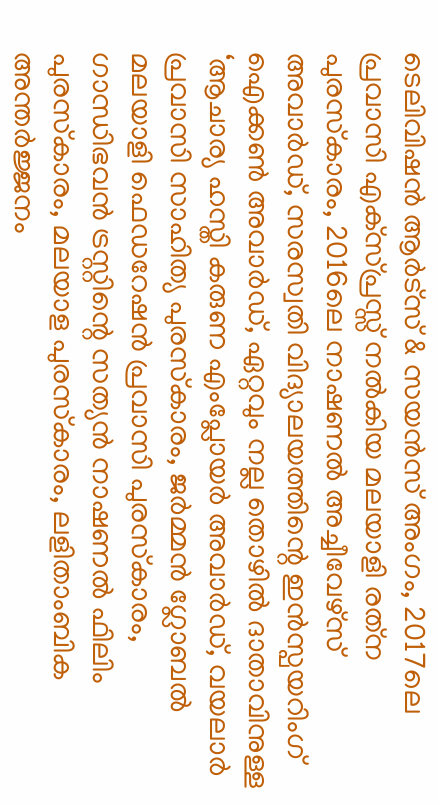ടെലിവിഷന്‍ ആര്‍ട്‌സ് & സയന്‍സ് അംഗം, 2017ലെ പ്രവാസി എക്‌സ്പ്രസ്സ് നല്‍കിയ മലയാളി രത്‌ന പുരസ്‌കാരം, 2016ലെ നാഷണല്‍ അച്ചീവേഴ്‌സ് അവാര്‍ഡ്, സരസ്വതി വിദ്യാലയത്തിന്റെ ഇന്‍സ്പയറിംഗ് ഐക്കണ്‍ അവാര്‍ഡ്, ഏറ്റവും നല്ല തൊഴില്‍ ദാതാവിനുള്ള ‘ആചാര്യ ഹസ്തി കരുണ എംപ്ലോയര്‍ അവാര്‍ഡ്, വയലാര്‍ പ്രവാസി സാഹിത്യ പുരസ്‌കാരം, ജര്‍മ്മന്‍ ഗ്ലോബല്‍ മലയാളി ഫെഡറേഷന്‍ പ്രവാസി പുരസ്‌കാരം, ഗാന്ധിഭവന്‍ ട്രസ്റ്റിന്റെ സത്യന്‍ നാഷണല്‍ ഫിലിം പുരസ്‌കാരം, മലയാള പുരസ്‌കാരം, ലളിതാംബിക അന്തര്‍ജ്ജനം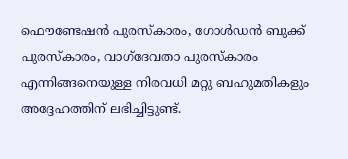ഫൌണ്ടേഷന്‍ പുരസ്‌കാരം, ഗോള്‍ഡന്‍ ബുക്ക് പുരസ്‌കാരം, വാഗ്‌ദേവതാ പുരസ്‌കാരം എന്നിങ്ങനെയുള്ള നിരവധി മറ്റു ബഹുമതികളും അദ്ദേഹത്തിന് ലഭിച്ചിട്ടുണ്ട്.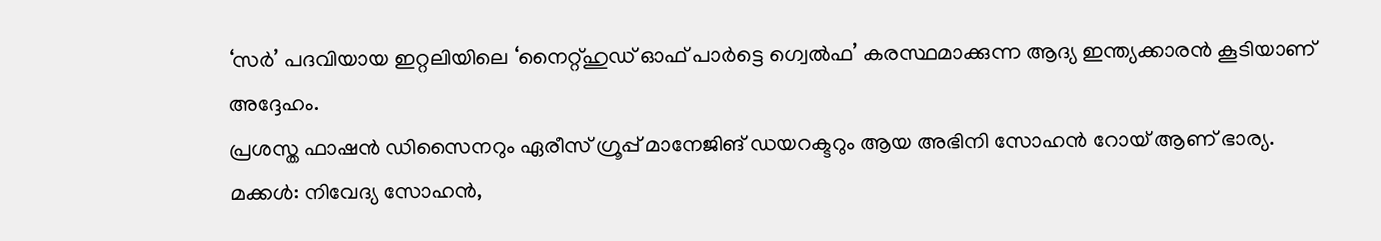‘സര്‍’ പദവിയായ ഇറ്റലിയിലെ ‘നൈറ്റ്ഹുഡ് ഓഫ് പാര്‍ട്ടെ ഗ്വെല്‍ഫ’ കരസ്ഥമാക്കുന്ന ആദ്യ ഇന്ത്യക്കാരന്‍ കൂടിയാണ് അദ്ദേഹം.
പ്രശസ്ത ഫാഷന്‍ ഡിസൈനറും ഏരീസ് ഗ്രൂപ്പ് മാനേജിങ് ഡയറക്ടറും ആയ അഭിനി സോഹന്‍ റോയ് ആണ് ഭാര്യ.
മക്കള്‍: നിവേദ്യ സോഹന്‍,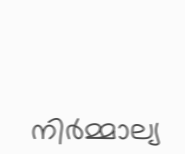നിര്‍മ്മാല്യ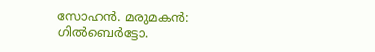സോഹന്‍. മരുമകന്‍: ഗില്‍ബെര്‍ട്ടോ.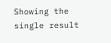Showing the single result